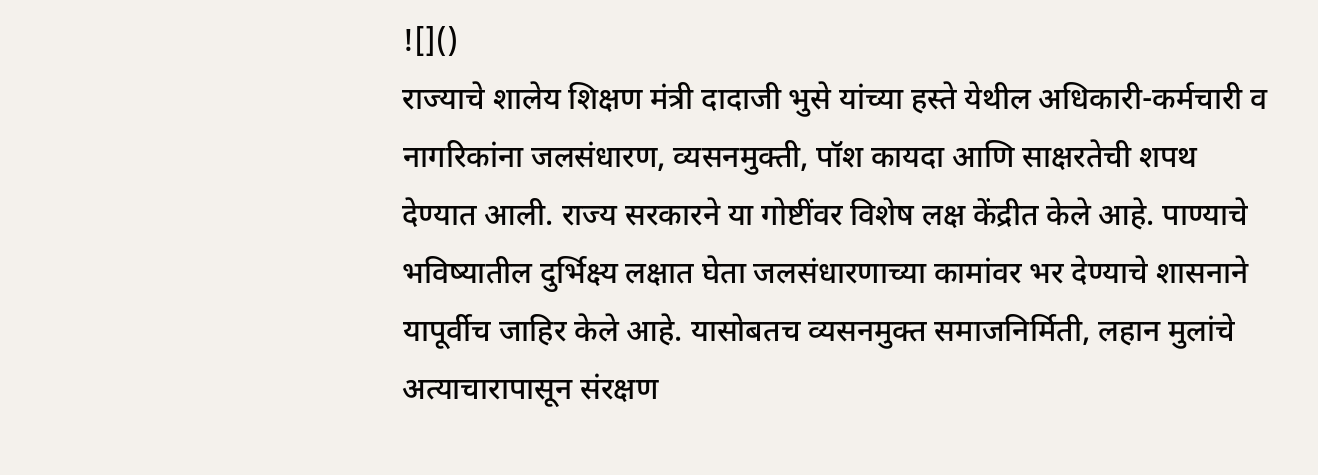![]()
राज्याचे शालेय शिक्षण मंत्री दादाजी भुसे यांच्या हस्ते येथील अधिकारी-कर्मचारी व नागरिकांना जलसंधारण, व्यसनमुक्ती, पॉश कायदा आणि साक्षरतेची शपथ देण्यात आली. राज्य सरकारने या गोष्टींवर विशेष लक्ष केंद्रीत केले आहे. पाण्याचे भविष्यातील दुर्भिक्ष्य लक्षात घेता जलसंधारणाच्या कामांवर भर देण्याचे शासनाने यापूर्वीच जाहिर केले आहे. यासोबतच व्यसनमुक्त समाजनिर्मिती, लहान मुलांचे अत्याचारापासून संरक्षण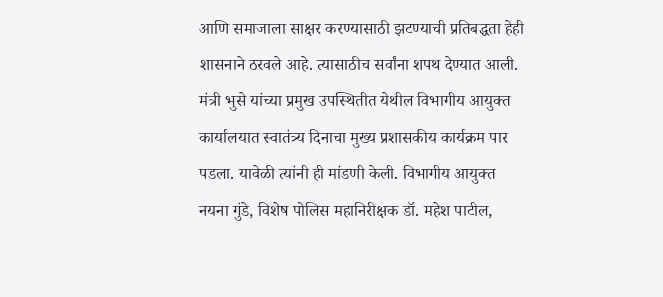आणि समाजाला साक्षर करण्यासाठी झटण्याची प्रतिबद्धता हेही शासनाने ठरवले आहे. त्यासाठीच सर्वांना शपथ देण्यात आली. मंत्री भुसे यांच्या प्रमुख उपस्थितीत येथील विभागीय आयुक्त कार्यालयात स्वातंत्र्य दिनाचा मुख्य प्रशासकीय कार्यक्रम पार पडला. यावेळी त्यांनी ही मांडणी केली. विभागीय आयुक्त नयना गुंडे, विशेष पोलिस महानिरीक्षक डॉ. महेश पाटील,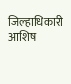जिल्हाधिकारी आशिष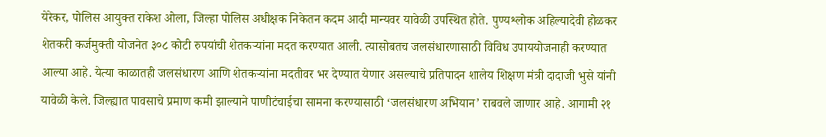येरेकर, पोलिस आयुक्त राकेश ओला, जिल्हा पोलिस अधीक्षक निकेतन कदम आदी मान्यवर यावेळी उपस्थित होते. पुण्यश्लोक अहिल्यादेवी होळकर शेतकरी कर्जमुक्ती योजनेत ३०८ कोटी रुपयांची शेतकऱ्यांना मदत करण्यात आली. त्यासोबतच जलसंधारणासाठी विविध उपाययोजनाही करण्यात आल्या आहे. येत्या काळातही जलसंधारण आणि शेतकऱ्यांना मदतीवर भर देण्यात येणार असल्याचे प्रतिपादन शालेय शिक्षण मंत्री दादाजी भुसे यांनी यावेळी केले. जिल्ह्यात पावसाचे प्रमाण कमी झाल्याने पाणीटंचाईचा सामना करण्यासाठी ‘जलसंधारण अभियान’ राबवले जाणार आहे. आगामी २१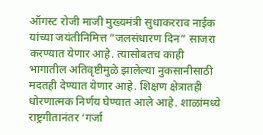ऑगस्ट रोजी माजी मुख्यमंत्री सुधाकरराव नाईक यांच्या जयंतीनिमित्त ”जलसंधारण दिन” साजरा करण्यात येणार आहे. त्यासोबतच काही भागातील अतिवृष्टीमुळे झालेल्या नुकसानीसाठी मदतही देण्यात येणार आहे. शिक्षण क्षेत्रातही धोरणात्मक निर्णय घेण्यात आले आहे. शाळांमध्ये राष्ट्रगीतानंतर ‘गर्जा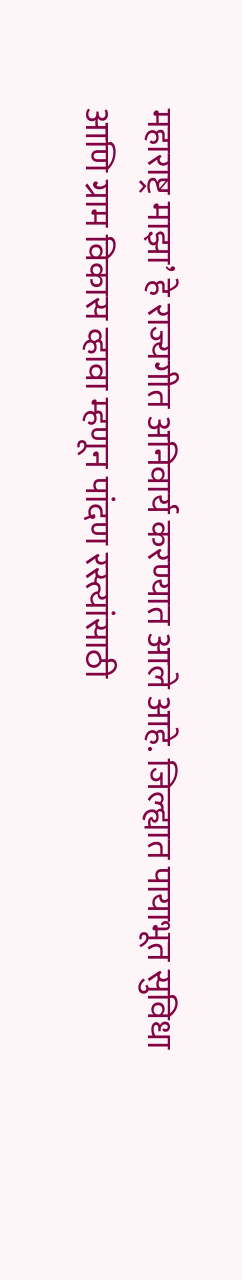महाराष्ट्र माझा’ हे राज्यगीत अनिवार्य करण्यात आले आहे. जिल्ह्यात पायाभूत सुविधा आणि ग्राम विकास व्हावा म्हणून पांदण रस्त्यांसाठी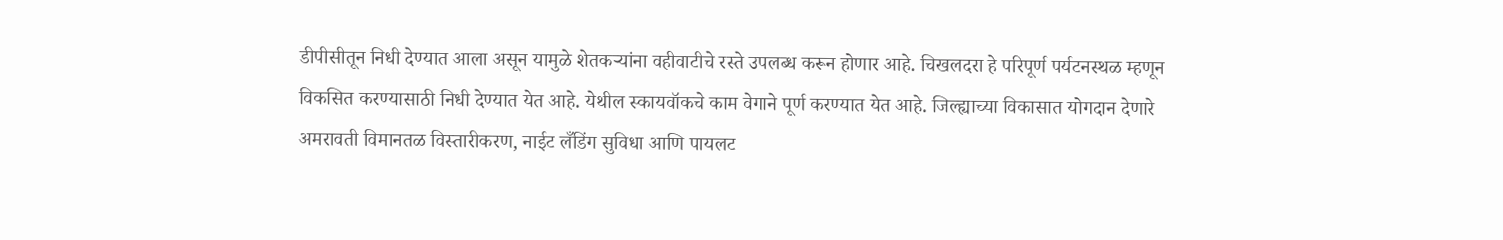डीपीसीतून निधी देण्यात आला असून यामुळे शेतकऱ्यांना वहीवाटीचे रस्ते उपलब्ध करून होणार आहे. चिखलदरा हे परिपूर्ण पर्यटनस्थळ म्हणून विकसित करण्यासाठी निधी देण्यात येत आहे. येथील स्कायवॉकचे काम वेगाने पूर्ण करण्यात येत आहे. जिल्ह्याच्या विकासात योगदान देणारे अमरावती विमानतळ विस्तारीकरण, नाईट लँडिंग सुविधा आणि पायलट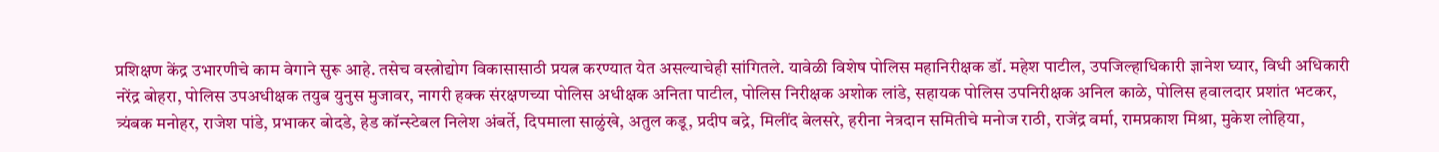प्रशिक्षण केंद्र उभारणीचे काम वेगाने सुरू आहे. तसेच वस्त्रोद्योग विकासासाठी प्रयत्न करण्यात येत असल्याचेही सांगितले. यावेळी विशेष पोलिस महानिरीक्षक डॉ. महेश पाटील, उपजिल्हाधिकारी ज्ञानेश घ्यार, विधी अधिकारी नरेंद्र बोहरा, पोलिस उपअधीक्षक तयुब युनुस मुजावर, नागरी हक्क संरक्षणच्या पोलिस अधीक्षक अनिता पाटील, पोलिस निरीक्षक अशोक लांडे, सहायक पोलिस उपनिरीक्षक अनिल काळे, पोलिस हवालदार प्रशांत भटकर, त्र्यंबक मनोहर, राजेश पांडे, प्रभाकर बोदडे, हेड कॉन्स्टेबल निलेश अंबर्ते, दिपमाला साळुंखे, अतुल कडू, प्रदीप बद्रे, मिलींद बेलसरे, हरीना नेत्रदान समितीचे मनोज राठी, राजेंद्र वर्मा, रामप्रकाश मिश्रा, मुकेश लोहिया,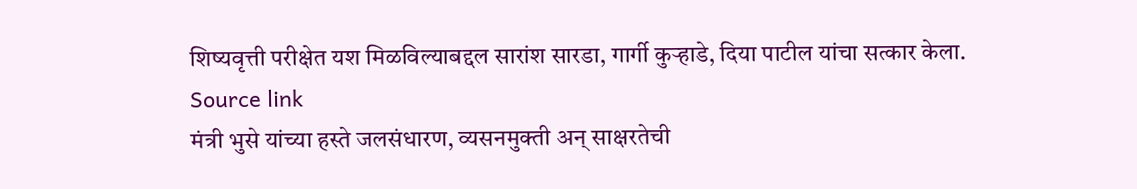शिष्यवृत्ती परीक्षेत यश मिळविल्याबद्दल सारांश सारडा, गार्गी कुऱ्हाडे, दिया पाटील यांचा सत्कार केला.
Source link
मंत्री भुसे यांच्या हस्ते जलसंधारण, व्यसनमुक्ती अन् साक्षरतेची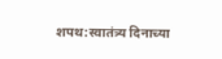शपथ:स्वातंत्र्य दिनाच्या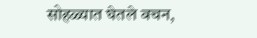सोहळ्यात घेतले वचन,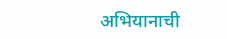अभियानाची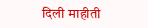दिली माहीती